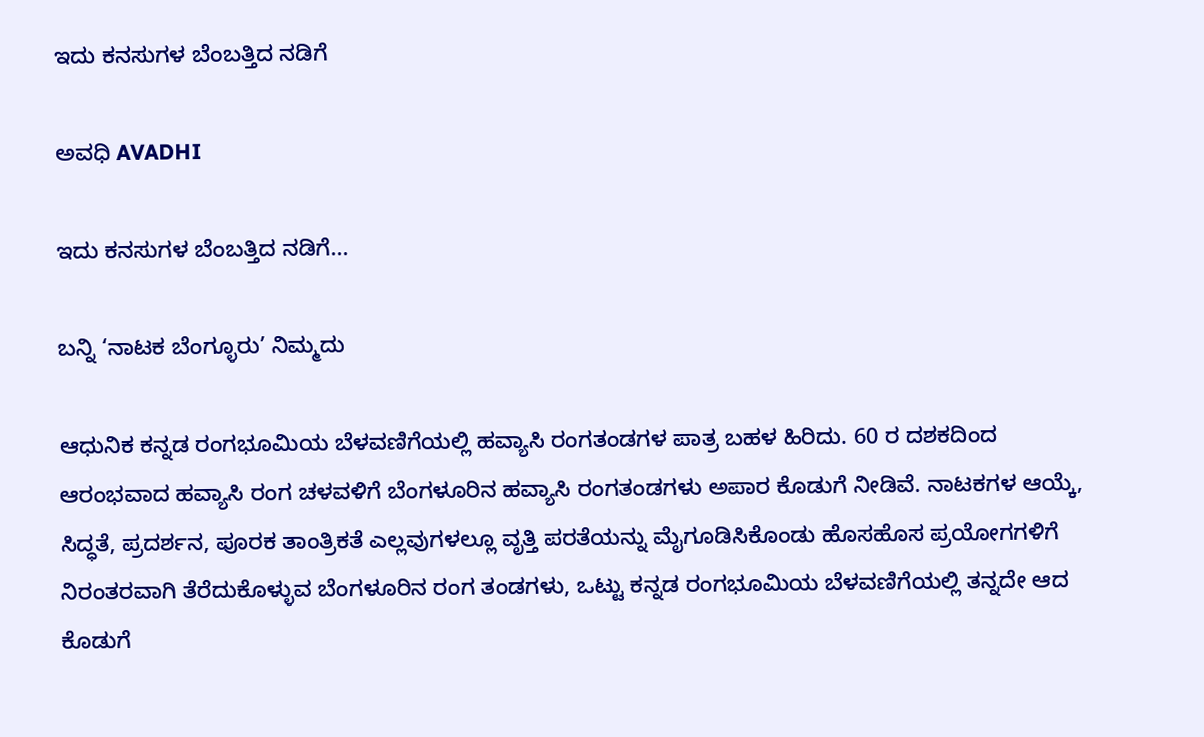ಇದು ಕನಸುಗಳ ಬೆಂಬತ್ತಿದ ನಡಿಗೆ‍

ಅವಧಿ AVADHI

ಇದು ಕನಸುಗಳ ಬೆಂಬತ್ತಿದ ನಡಿಗೆ...

ಬನ್ನಿ ‘ನಾಟಕ ಬೆಂಗ್ಳೂರು’ ನಿಮ್ಮದು

ಆಧುನಿಕ ಕನ್ನಡ ರಂಗಭೂಮಿಯ ಬೆಳವಣಿಗೆಯಲ್ಲಿ ಹವ್ಯಾಸಿ ರಂಗತಂಡಗಳ ಪಾತ್ರ ಬಹಳ ಹಿರಿದು. 60 ರ ದಶಕದಿಂದ ಆರಂಭವಾದ ಹವ್ಯಾಸಿ ರಂಗ ಚಳವಳಿಗೆ ಬೆಂಗಳೂರಿನ ಹವ್ಯಾಸಿ ರಂಗತಂಡಗಳು ಅಪಾರ ಕೊಡುಗೆ ನೀಡಿವೆ. ನಾಟಕಗಳ ಆಯ್ಕೆ, ಸಿದ್ಧತೆ, ಪ್ರದರ್ಶನ, ಪೂರಕ ತಾಂತ್ರಿಕತೆ ಎಲ್ಲವುಗಳಲ್ಲೂ ವೃತ್ತಿ ಪರತೆಯನ್ನು ಮೈಗೂಡಿಸಿಕೊಂಡು ಹೊಸಹೊಸ ಪ್ರಯೋಗಗಳಿಗೆ ನಿರಂತರವಾಗಿ ತೆರೆದುಕೊಳ್ಳುವ ಬೆಂಗಳೂರಿನ ರಂಗ ತಂಡಗಳು, ಒಟ್ಟು ಕನ್ನಡ ರಂಗಭೂಮಿಯ ಬೆಳವಣಿಗೆಯಲ್ಲಿ ತನ್ನದೇ ಆದ ಕೊಡುಗೆ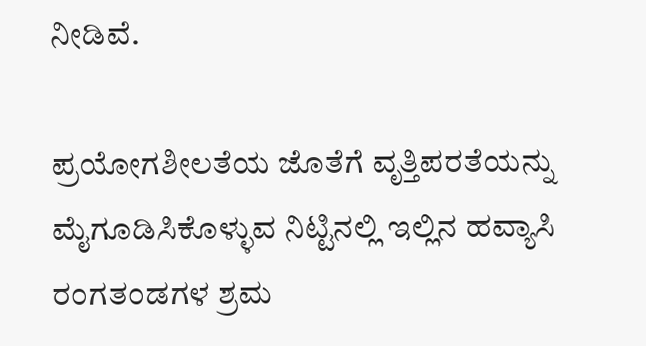ನೀಡಿವೆ.

ಪ್ರಯೋಗಶೀಲತೆಯ ಜೊತೆಗೆ ವೃತ್ತಿಪರತೆಯನ್ನು ಮೈಗೂಡಿಸಿಕೊಳ್ಳುವ ನಿಟ್ಟಿನಲ್ಲಿ ಇಲ್ಲಿನ ಹವ್ಯಾಸಿ ರಂಗತಂಡಗಳ ಶ್ರಮ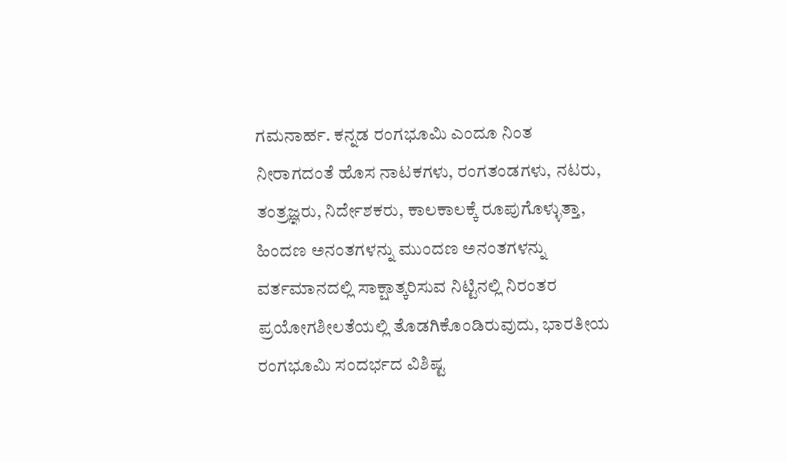ಗಮನಾರ್ಹ. ಕನ್ನಡ ರಂಗಭೂಮಿ ಎಂದೂ ನಿಂತ ನೀರಾಗದಂತೆ ಹೊಸ ನಾಟಕಗಳು, ರಂಗತಂಡಗಳು, ನಟರು, ತಂತ್ರಜ್ಞರು, ನಿರ್ದೇಶಕರು, ಕಾಲಕಾಲಕ್ಕೆ ರೂಪುಗೊಳ್ಳುತ್ತಾ, ಹಿಂದಣ ಅನಂತಗಳನ್ನು ಮುಂದಣ ಅನಂತಗಳನ್ನು ವರ್ತಮಾನದಲ್ಲಿ ಸಾಕ್ಷಾತ್ಕರಿಸುವ ನಿಟ್ಟಿನಲ್ಲಿ ನಿರಂತರ ಪ್ರಯೋಗಶೀಲತೆಯಲ್ಲಿ ತೊಡಗಿಕೊಂಡಿರುವುದು, ಭಾರತೀಯ ರಂಗಭೂಮಿ ಸಂದರ್ಭದ ವಿಶಿಷ್ಟ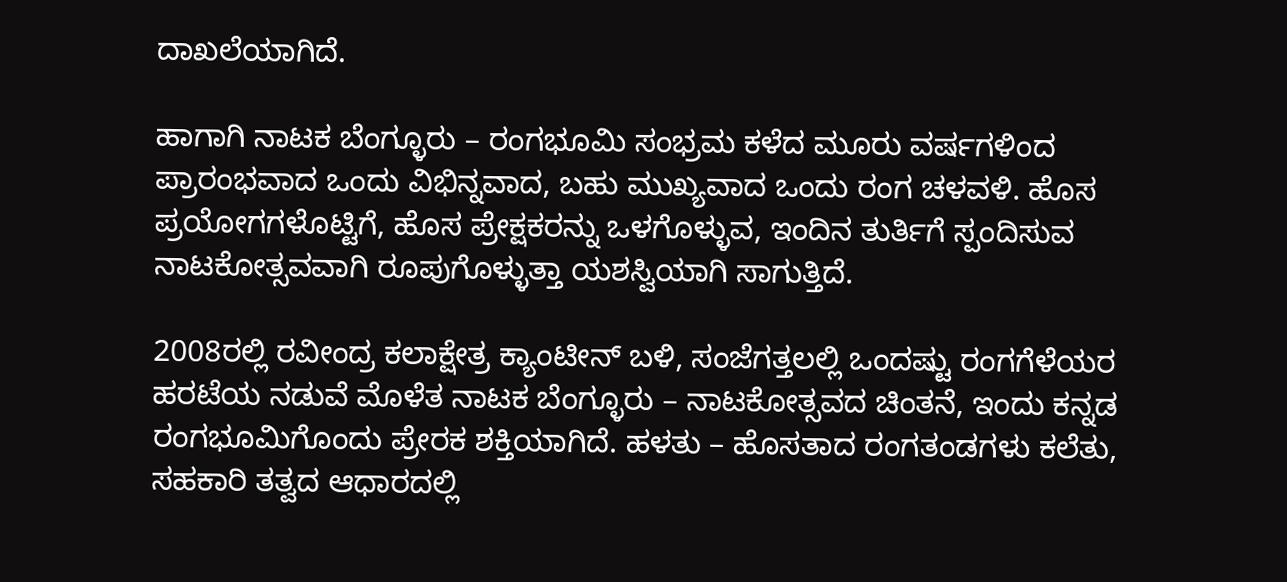ದಾಖಲೆಯಾಗಿದೆ.

ಹಾಗಾಗಿ ನಾಟಕ ಬೆಂಗ್ಳೂರು – ರಂಗಭೂಮಿ ಸಂಭ್ರಮ ಕಳೆದ ಮೂರು ವರ್ಷಗಳಿಂದ ಪ್ರಾರಂಭವಾದ ಒಂದು ವಿಭಿನ್ನವಾದ, ಬಹು ಮುಖ್ಯವಾದ ಒಂದು ರಂಗ ಚಳವಳಿ. ಹೊಸ ಪ್ರಯೋಗಗಳೊಟ್ಟಿಗೆ, ಹೊಸ ಪ್ರೇಕ್ಷಕರನ್ನು ಒಳಗೊಳ್ಳುವ, ಇಂದಿನ ತುರ್ತಿಗೆ ಸ್ಪಂದಿಸುವ ನಾಟಕೋತ್ಸವವಾಗಿ ರೂಪುಗೊಳ್ಳುತ್ತಾ ಯಶಸ್ವಿಯಾಗಿ ಸಾಗುತ್ತಿದೆ.

2008ರಲ್ಲಿ ರವೀಂದ್ರ ಕಲಾಕ್ಷೇತ್ರ ಕ್ಯಾಂಟೀನ್ ಬಳಿ, ಸಂಜೆಗತ್ತಲಲ್ಲಿ ಒಂದಷ್ಟು ರಂಗಗೆಳೆಯರ ಹರಟೆಯ ನಡುವೆ ಮೊಳೆತ ನಾಟಕ ಬೆಂಗ್ಳೂರು – ನಾಟಕೋತ್ಸವದ ಚಿಂತನೆ, ಇಂದು ಕನ್ನಡ ರಂಗಭೂಮಿಗೊಂದು ಪ್ರೇರಕ ಶಕ್ತಿಯಾಗಿದೆ. ಹಳತು – ಹೊಸತಾದ ರಂಗತಂಡಗಳು ಕಲೆತು, ಸಹಕಾರಿ ತತ್ವದ ಆಧಾರದಲ್ಲಿ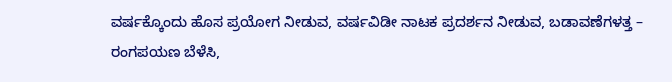ವರ್ಷಕ್ಕೊಂದು ಹೊಸ ಪ್ರಯೋಗ ನೀಡುವ, ವರ್ಷವಿಡೀ ನಾಟಕ ಪ್ರದರ್ಶನ ನೀಡುವ, ಬಡಾವಣೆಗಳತ್ತ – ರಂಗಪಯಣ ಬೆಳೆಸಿ,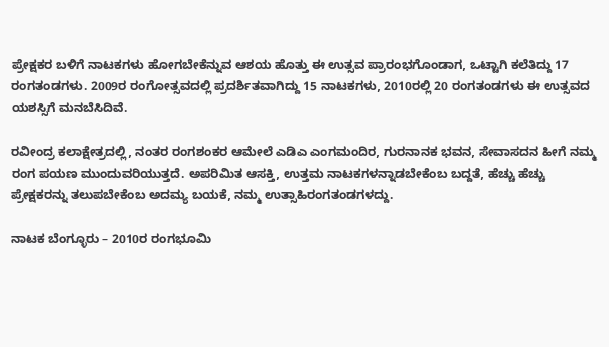ಪ್ರೇಕ್ಷಕರ ಬಳಿಗೆ ನಾಟಕಗಳು ಹೋಗಬೇಕೆನ್ನುವ ಆಶಯ ಹೊತ್ತು ಈ ಉತ್ಸವ ಪ್ರಾರಂಭಗೊಂಡಾಗ, ಒಟ್ಟಾಗಿ ಕಲೆತಿದ್ದು 17 ರಂಗತಂಡಗಳು. 2009ರ ರಂಗೋತ್ಸವದಲ್ಲಿ ಪ್ರದರ್ಶಿತವಾಗಿದ್ದು 15 ನಾಟಕಗಳು, 2010ರಲ್ಲಿ 20 ರಂಗತಂಡಗಳು ಈ ಉತ್ಸವದ ಯಶಸ್ಸಿಗೆ ಮನಬೆಸಿದಿವೆ.

ರವೀಂದ್ರ ಕಲಾಕ್ಷೇತ್ರದಲ್ಲಿ, ನಂತರ ರಂಗಶಂಕರ ಆಮೇಲೆ ಎಡಿಎ ಎಂಗಮಂದಿರ, ಗುರನಾನಕ ಭವನ, ಸೇವಾಸದನ ಹೀಗೆ ನಮ್ಮ ರಂಗ ಪಯಣ ಮುಂದುವರಿಯುತ್ತದೆ. ಅಪರಿಮಿತ ಆಸಕ್ತಿ, ಉತ್ತಮ ನಾಟಕಗಳನ್ನಾಡಬೇಕೆಂಬ ಬದ್ದತೆ, ಹೆಚ್ಚು ಹೆಚ್ಚು ಪ್ರೇಕ್ಷಕರನ್ನು ತಲುಪಬೇಕೆಂಬ ಅದಮ್ಯ ಬಯಕೆ, ನಮ್ಮ ಉತ್ಸಾಹಿರಂಗತಂಡಗಳದ್ದು.

ನಾಟಕ ಬೆಂಗ್ಳೂರು – 2010ರ ರಂಗಭೂಮಿ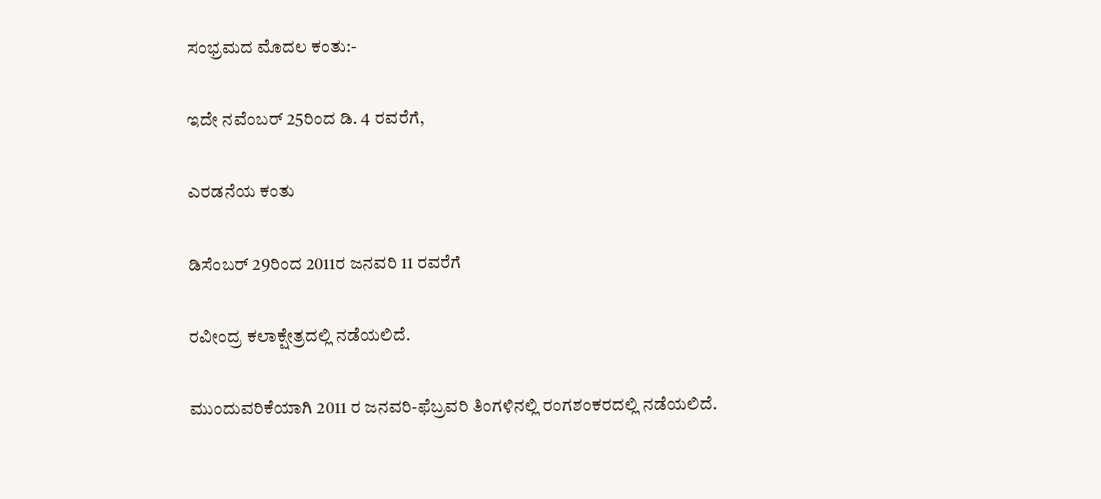ಸಂಭ್ರಮದ ಮೊದಲ ಕಂತು:-

ಇದೇ ನವೆಂಬರ್ 25ರಿಂದ ಡಿ. 4 ರವರೆಗೆ,

ಎರಡನೆಯ ಕಂತು

ಡಿಸೆಂಬರ್ 29ರಿಂದ 2011ರ ಜನವರಿ 11 ರವರೆಗೆ

ರವೀಂದ್ರ ಕಲಾಕ್ಷೇತ್ರದಲ್ಲಿ ನಡೆಯಲಿದೆ.

ಮುಂದುವರಿಕೆಯಾಗಿ 2011 ರ ಜನವರಿ-ಫೆಬ್ರವರಿ ತಿಂಗಳಿನಲ್ಲಿ ರಂಗಶಂಕರದಲ್ಲಿ ನಡೆಯಲಿದೆ.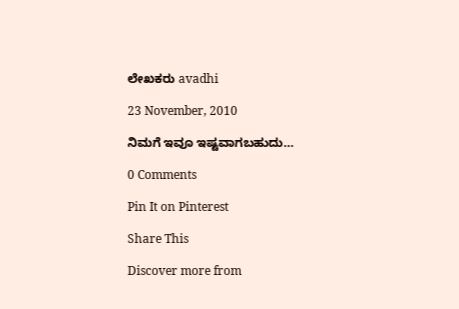ಲೇಖಕರು avadhi

23 November, 2010

ನಿಮಗೆ ಇವೂ ಇಷ್ಟವಾಗಬಹುದು…

0 Comments

Pin It on Pinterest

Share This

Discover more from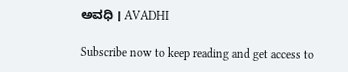ಅವಧಿ । AVADHI

Subscribe now to keep reading and get access to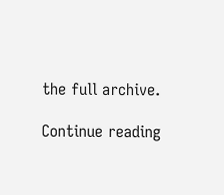the full archive.

Continue reading